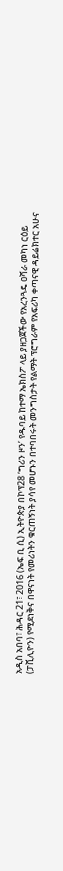አዲስ አበባ፣ ሕዳር 21፣ 2016 (ኤፍ ቢ ሲ) ኢትዮጵያ በኮፕ28 ‘ግሪን ዞን’ የዱባይ ከተማ ኤክስፖ ላይ ያዘጋጀችው የአረንጓዴ ዐሻራ መካነ ርዕይ (ፓቪሊዮን) የሚደነቅና በዋናነት የመሪነትን ቁርጠኝነት ያሳየ መሆኑን በተባበሩት መንግስታት የልማት ፕሮግራም የአፍሪካ ቀጣናዊ ዳይሬክተር አሁና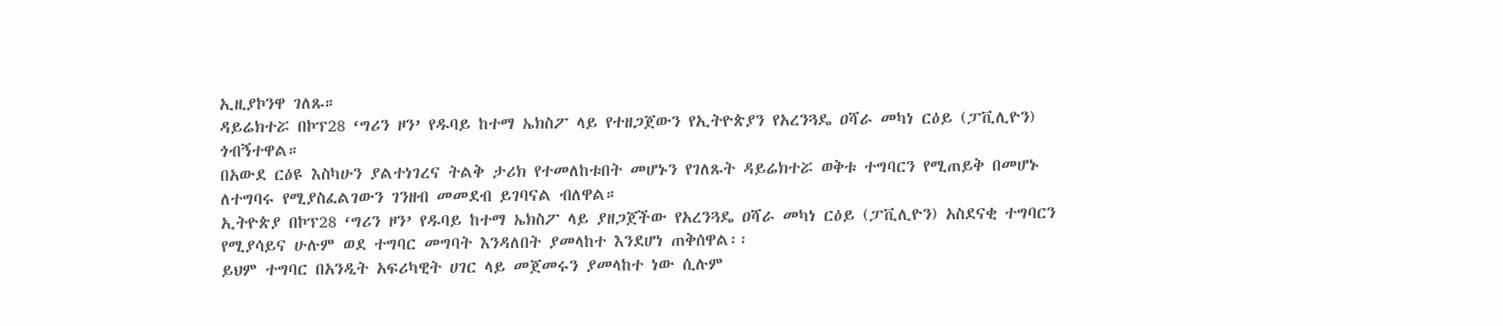ኢዚያኮንዋ ገለጹ።
ዳይሬክተሯ በኮፕ28 ‘ግሪን ዞን’ የዱባይ ከተማ ኤክስፖ ላይ የተዘጋጀውን የኢትዮጵያን የአረንጓዴ ዐሻራ መካነ ርዕይ (ፓቪሊዮን) ጎብኝተዋል።
በአውደ ርዕዩ እስካሁን ያልተነገረና ትልቅ ታሪክ የተመለከቱበት መሆኑን የገለጹት ዳይሬክተሯ ወቅቱ ተግባርን የሚጠይቅ በመሆኑ ለተግባሩ የሚያስፈልገውን ገንዘብ መመደብ ይገባናል ብለዋል።
ኢትዮጵያ በኮፕ28 ‘ግሪን ዞን’ የዱባይ ከተማ ኤክስፖ ላይ ያዘጋጀችው የአረንጓዴ ዐሻራ መካነ ርዕይ (ፓቪሊዮን) አስደናቂ ተግባርን የሚያሳይና ሁሉም ወደ ተግባር መግባት እንዳለበት ያመላከተ እንደሆነ ጠቅሰዋል፡፡
ይህም ተግባር በአንዲት አፍሪካዊት ሀገር ላይ መጀመሩን ያመላከተ ነው ሲሉም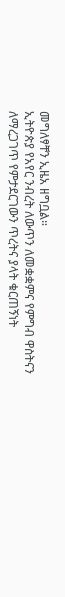መግለፃቸን ኢዜአ ዘግቧል።
ኢትዮጵያ የአየር ንብረት ለውጥን ለመቋቋምና የምግብ ዋስትናን ለማረጋገጥ የምታደርገውን ጥረትና ያላት ቁርጠኝነት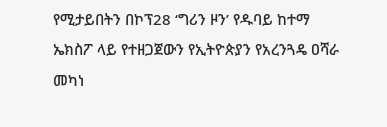የሚታይበትን በኮፕ28 ‘ግሪን ዞን’ የዱባይ ከተማ ኤክስፖ ላይ የተዘጋጀውን የኢትዮጵያን የአረንጓዴ ዐሻራ መካነ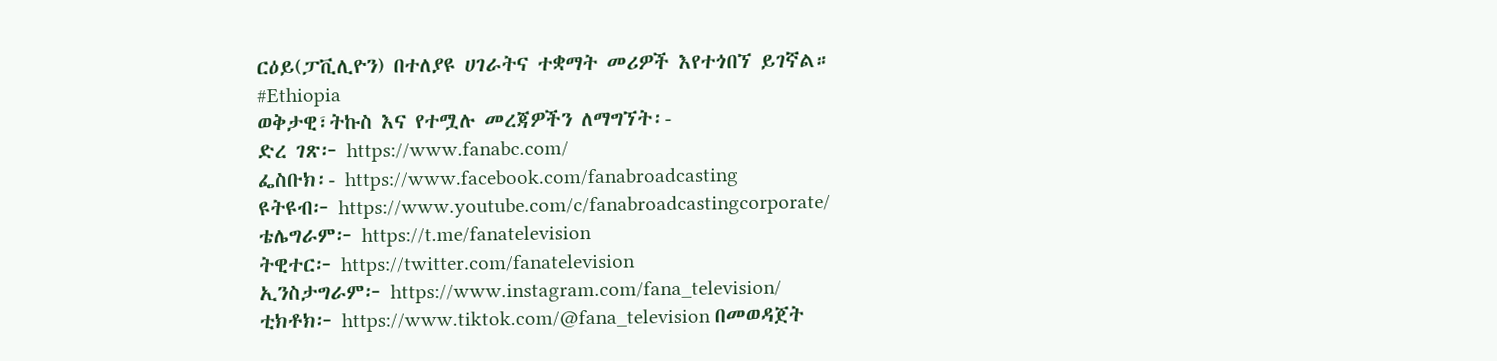ርዕይ(ፓቪሊዮን) በተለያዩ ሀገራትና ተቋማት መሪዎች እየተጎበኘ ይገኛል።
#Ethiopia
ወቅታዊ፣ትኩስ እና የተሟሉ መረጃዎችን ለማግኘት፡-
ድረ ገጽ፦ https://www.fanabc.com/
ፌስቡክ፡- https://www.facebook.com/fanabroadcasting
ዩትዩብ፦ https://www.youtube.com/c/fanabroadcastingcorporate/
ቴሌግራም፦ https://t.me/fanatelevision
ትዊተር፦ https://twitter.com/fanatelevision
ኢንስታግራም፦ https://www.instagram.com/fana_television/
ቲክቶክ፦ https://www.tiktok.com/@fana_television በመወዳጀት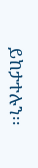ይከታተሉን፡፡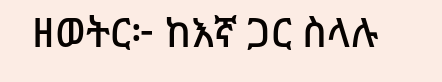ዘወትር፦ ከእኛ ጋር ስላሉ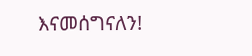እናመሰግናለን!